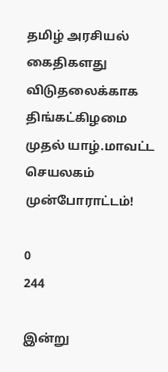தமிழ் அரசியல் கைதிகளது விடுதலைக்காக திங்கட்கிழமை முதல் யாழ்.மாவட்ட செயலகம் முன்போராட்டம்!

0
244

இன்று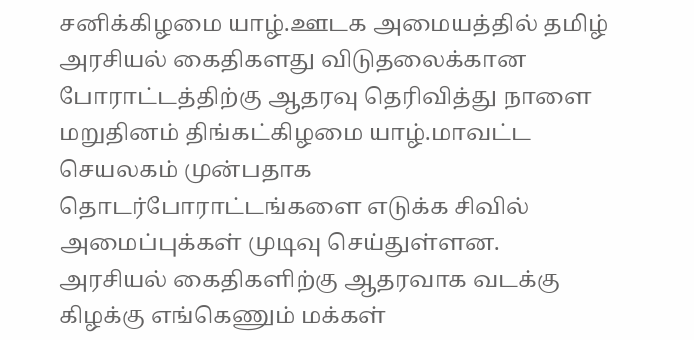சனிக்கிழமை யாழ்.ஊடக அமையத்தில் தமிழ் அரசியல் கைதிகளது விடுதலைக்கான போராட்டத்திற்கு ஆதரவு தெரிவித்து நாளை மறுதினம் திங்கட்கிழமை யாழ்.மாவட்ட செயலகம் முன்பதாக தொடர்போராட்டங்களை எடுக்க சிவில் அமைப்புக்கள் முடிவு செய்துள்ளன.
அரசியல் கைதிகளிற்கு ஆதரவாக வடக்கு கிழக்கு எங்கெணும் மக்கள்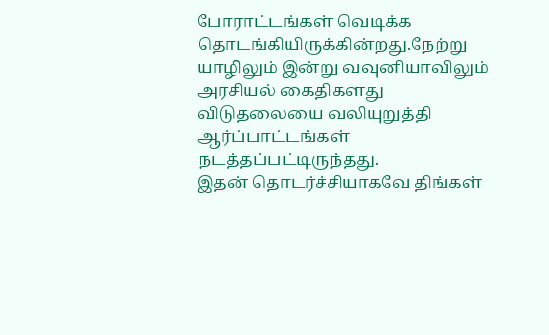போராட்டங்கள் வெடிக்க தொடங்கியிருக்கின்றது.நேற்று யாழிலும் இன்று வவுனியாவிலும் அரசியல் கைதிகளது விடுதலையை வலியுறுத்தி ஆர்ப்பாட்டங்கள் நடத்தப்பட்டிருந்தது.
இதன் தொடர்ச்சியாகவே திங்கள்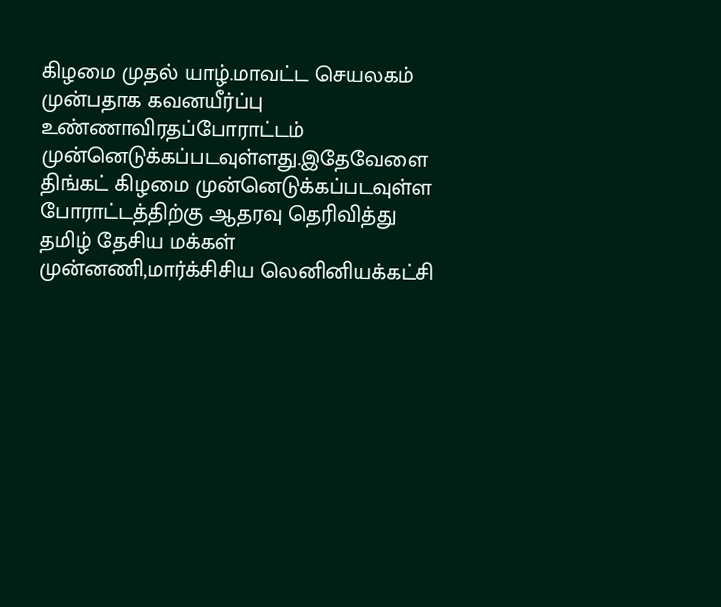கிழமை முதல் யாழ்.மாவட்ட செயலகம் முன்பதாக கவனயீர்ப்பு உண்ணாவிரதப்போராட்டம் முன்னெடுக்கப்படவுள்ளது.இதேவேளை திங்கட் கிழமை முன்னெடுக்கப்படவுள்ள போராட்டத்திற்கு ஆதரவு தெரிவித்து தமிழ் தேசிய மக்கள் முன்னணி,மார்க்சிசிய லெனினியக்கட்சி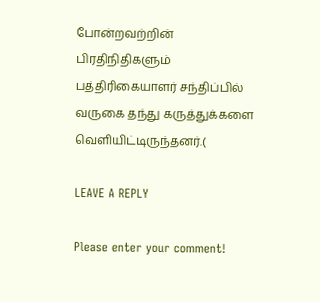போன்றவற்றின் பிரதிநிதிகளும் பத்திரிகையாளர் சந்திப்பில் வருகை தந்து கருத்துக்களை வெளியிட்டிருந்தனர்.(

LEAVE A REPLY

Please enter your comment!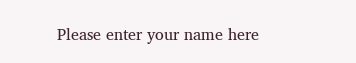Please enter your name here